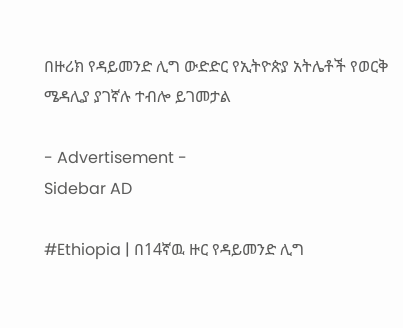በዙሪክ የዳይመንድ ሊግ ውድድር የኢትዮጵያ አትሌቶች የወርቅ ሜዳሊያ ያገኛሉ ተብሎ ይገመታል

- Advertisement -
Sidebar AD

#Ethiopia | በ14ኛዉ ዙር የዳይመንድ ሊግ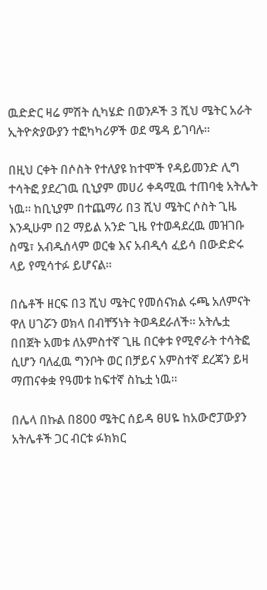ዉድድር ዛሬ ምሽት ሲካሄድ በወንዶች 3 ሺህ ሜትር አራት ኢትዮጵያውያን ተፎካካሪዎች ወደ ሜዳ ይገባሉ።

በዚህ ርቀት በሶስት የተለያዩ ከተሞች የዳይመንድ ሊግ ተሳትፎ ያደረገዉ ቢኒያም መሀሪ ቀዳሚዉ ተጠባቂ አትሌት ነዉ። ከቢኒያም በተጨማሪ በ3 ሺህ ሜትር ሶስት ጊዜ እንዲሁም በ2 ማይል አንድ ጊዜ የተወዳደረዉ መዝገቡ ስሜ፣ አብዱሰላም ወርቁ እና አብዲሳ ፈይሳ በውድድሩ ላይ የሚሳተፉ ይሆናል።

በሴቶች ዘርፍ በ3 ሺህ ሜትር የመሰናክል ሩጫ አለምናት ዋለ ሀገሯን ወክላ በብቸኝነት ትወዳደራለች። አትሌቷ በበጀት አመቱ ለአምስተኛ ጊዜ በርቀቱ የሚኖራት ተሳትፎ ሲሆን ባለፈዉ ግንቦት ወር በቻይና አምስተኛ ደረጃን ይዛ ማጠናቀቋ የዓመቱ ከፍተኛ ስኬቷ ነዉ።

በሌላ በኩል በ800 ሜትር ሰይዳ ፀሀዬ ከአውሮፓውያን አትሌቶች ጋር ብርቱ ፉክክር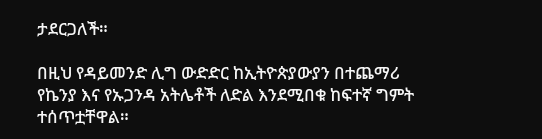ታደርጋለች።

በዚህ የዳይመንድ ሊግ ውድድር ከኢትዮጵያውያን በተጨማሪ የኬንያ እና የኡጋንዳ አትሌቶች ለድል እንደሚበቁ ከፍተኛ ግምት ተሰጥቷቸዋል።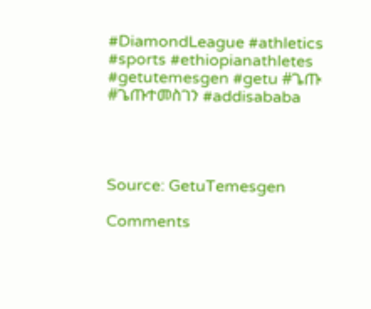#DiamondLeague #athletics #sports #ethiopianathletes #getutemesgen #getu #ጌጡ #ጌጡተመስገን #addisababa




Source: GetuTemesgen

Comments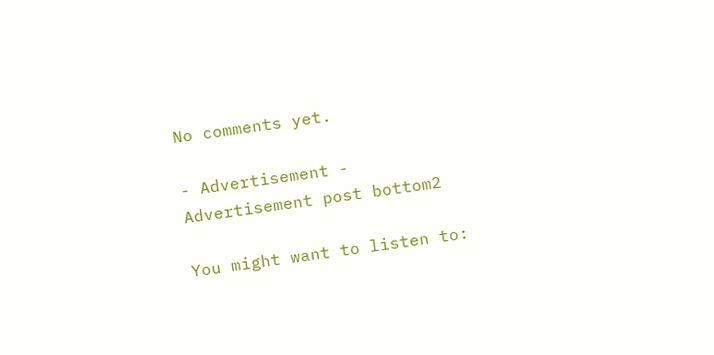No comments yet.

- Advertisement -
Advertisement post bottom2

You might want to listen to: